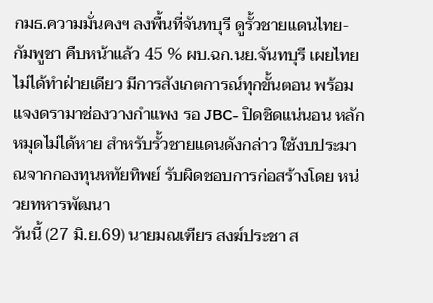กมธ.ความมั่นคงฯ ลงพื้นที่จันทบุรี ดูรั้วชายแดนไทย-กัมพูชา คืบหน้าแล้ว 45 % ผบ.ฉก.นย.จันทบุรี เผยไทยไม่ได้ทำฝ่ายเดียว มีการสังเกตการณ์ทุกขั้นตอน พร้อมแจงดรามาช่องวางกำแพง รอ JBC- ปิดชิดแน่นอน หลักหมุดไม่ได้หาย สำหรับรั้วชายแดนดังกล่าว ใช้งบประมาณจากกองทุนหทัยทิพย์ รับผิดชอบการก่อสร้างโดย หน่วยทหารพัฒนา
วันนี้ (27 มิ.ย.69) นายมณเฑียร สงฆ์ประชา ส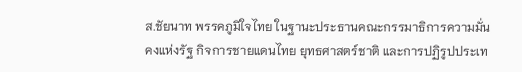ส.ชัยนาท พรรคภูมิใจไทย ในฐานะประธานคณะกรรมาธิการความมั่นคงแห่งรัฐ กิจการชายแดนไทย ยุทธศาสตร์ชาติ และการปฏิรูปประเท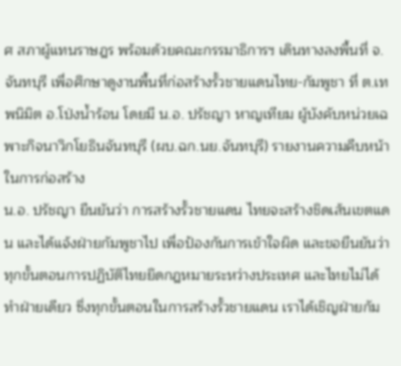ศ สภาผู้แทนราษฎร พร้อมด้วยคณะกรรมาธิการฯ เดินทางลงพื้นที่ จ.จันทบุรี เพื่อศึกษาดูงานพื้นที่ก่อสร้างรั้วชายแดนไทย-กัมพูชา ที่ ต.เทพนิมิต อ.โป่งน้ำร้อน โดยมี น.อ. ปรัชญา หาญเทียม ผู้บังคับหน่วยเฉพาะกิจนาวิกโยธินจันทบุรี (ผบ.ฉก.นย.จันทบุรี) รายงานความคืบหน้าในการก่อสร้าง
น.อ. ปรัชญา ยืนยันว่า การสร้างรั้วชายแดน ไทยจะสร้างชิดเส้นเขตแดน และได้แจ้งฝ่ายกัมพูชาไป เพื่อป้องกันการเข้าใจผิด และขอยืนยันว่า ทุกขั้นตอนการปฏิบัติไทยยึดกฎหมายระหว่างประเทศ และไทยไม่ได้ทำฝ่ายเดียว ซึ่งทุกขั้นตอนในการสร้างรั้วชายแดน เราได้เชิญฝ่ายกัม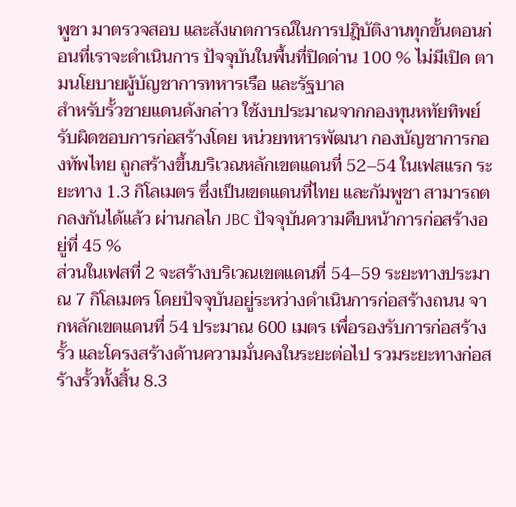พูชา มาตรวจสอบ และสังเกตการณ์ในการปฎิบัติงานทุกขั้นตอนก่อนที่เราจะดำเนินการ ปัจจุบันในพื้นที่ปิดด่าน 100 % ไม่มีเปิด ตามนโยบายผู้บัญชาการทหารเรือ และรัฐบาล
สำหรับรั้วชายแดนดังกล่าว ใช้งบประมาณจากกองทุนหทัยทิพย์ รับผิดชอบการก่อสร้างโดย หน่วยทหารพัฒนา กองบัญชาการกองทัพไทย ถูกสร้างขึ้นบริเวณหลักเขตแดนที่ 52–54 ในเฟสแรก ระยะทาง 1.3 กิโลเมตร ซึ่งเป็นเขตแดนที่ไทย และกัมพูชา สามารถตกลงกันได้แล้ว ผ่านกลไก JBC ปัจจุบันความคืบหน้าการก่อสร้างอยู่ที่ 45 %
ส่วนในเฟสที่ 2 จะสร้างบริเวณเขตแดนที่ 54–59 ระยะทางประมาณ 7 กิโลเมตร โดยปัจจุบันอยู่ระหว่างดำเนินการก่อสร้างถนน จากหลักเขตแดนที่ 54 ประมาณ 600 เมตร เพื่อรองรับการก่อสร้างรั้ว และโครงสร้างด้านความมั่นคงในระยะต่อไป รวมระยะทางก่อสร้างรั้วทั้งสิ้น 8.3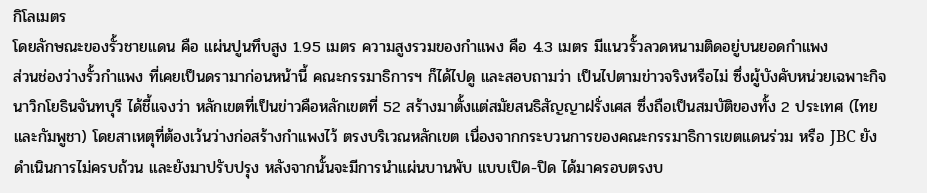กิโลเมตร
โดยลักษณะของรั้วชายแดน คือ แผ่นปูนทึบสูง 1.95 เมตร ความสูงรวมของกำแพง คือ 4.3 เมตร มีแนวรั้วลวดหนามติดอยู่บนยอดกำแพง
ส่วนช่องว่างรั้วกำแพง ที่เคยเป็นดรามาก่อนหน้านี้ คณะกรรมาธิการฯ ก็ได้ไปดู และสอบถามว่า เป็นไปตามข่าวจริงหรือไม่ ซึ่งผู้บังคับหน่วยเฉพาะกิจนาวิกโยธินจันทบุรี ได้ชี้แจงว่า หลักเขตที่เป็นข่าวคือหลักเขตที่ 52 สร้างมาตั้งแต่สมัยสนธิสัญญาฝรั่งเศส ซึ่งถือเป็นสมบัติของทั้ง 2 ประเทศ (ไทย และกัมพูชา) โดยสาเหตุที่ต้องเว้นว่างก่อสร้างกำแพงไว้ ตรงบริเวณหลักเขต เนื่องจากกระบวนการของคณะกรรมาธิการเขตแดนร่วม หรือ JBC ยังดำเนินการไม่ครบถ้วน และยังมาปรับปรุง หลังจากนั้นจะมีการนำแผ่นบานพับ แบบเปิด-ปิด ได้มาครอบตรงบ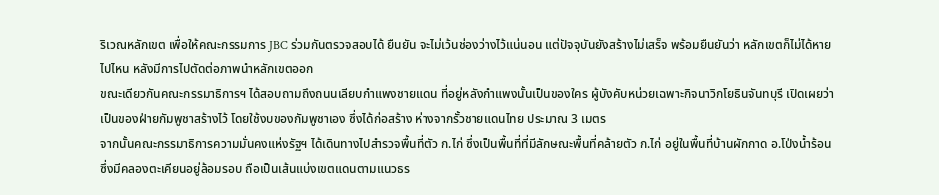ริเวณหลักเขต เพื่อให้คณะกรรมการ JBC ร่วมกันตรวจสอบได้ ยืนยัน จะไม่เว้นช่องว่างไว้แน่นอน แต่ปัจจุบันยังสร้างไม่เสร็จ พร้อมยืนยันว่า หลักเขตก็ไม่ได้หายไปไหน หลังมีการไปตัดต่อภาพนำหลักเขตออก
ขณะเดียวกันคณะกรรมาธิการฯ ได้สอบถามถึงถนนเลียบกำแพงชายแดน ที่อยู่หลังกำแพงนั้นเป็นของใคร ผู้บังคับหน่วยเฉพาะกิจนาวิกโยธินจันทบุรี เปิดเผยว่า เป็นของฝ่ายกัมพูชาสร้างไว้ โดยใช้งบของกัมพูชาเอง ซึ่งได้ก่อสร้าง ห่างจากรั้วชายแดนไทย ประมาณ 3 เมตร
จากนั้นคณะกรรมาธิการความมั่นคงแห่งรัฐฯ ได้เดินทางไปสำรวจพื้นที่ตัว ก.ไก่ ซึ่งเป็นพื้นที่ที่มีลักษณะพื้นที่คล้ายตัว ก.ไก่ อยู่ในพื้นที่บ้านผักกาด อ.โป่งน้ำร้อน ซึ่งมีคลองตะเคียนอยู่ล้อมรอบ ถือเป็นเส้นแบ่งเขตแดนตามแนวธร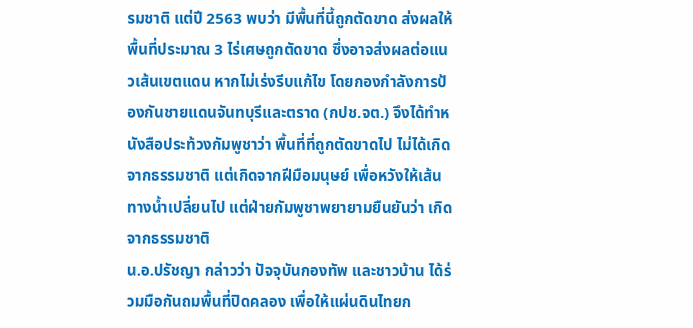รมชาติ แต่ปี 2563 พบว่า มีพื้นที่นี้ถูกตัดขาด ส่งผลให้พื้นที่ประมาณ 3 ไร่เศษถูกตัดขาด ซึ่งอาจส่งผลต่อแนวเส้นเขตแดน หากไม่เร่งรีบแก้ไข โดยกองกำลังการป้องกันชายแดนจันทบุรีและตราด (กปช.จต.) จึงได้ทำหนังสือประท้วงกัมพูชาว่า พื้นที่ที่ถูกตัดขาดไป ไม่ได้เกิดจากธรรมชาติ แต่เกิดจากฝีมือมนุษย์ เพื่อหวังให้เส้นทางน้ำเปลี่ยนไป แต่ฝ่ายกัมพูชาพยายามยืนยันว่า เกิดจากธรรมชาติ
น.อ.ปรัชญา กล่าวว่า ปัจจุบันกองทัพ และชาวบ้าน ได้ร่วมมือกันถมพื้นที่ปิดคลอง เพื่อให้แผ่นดินไทยก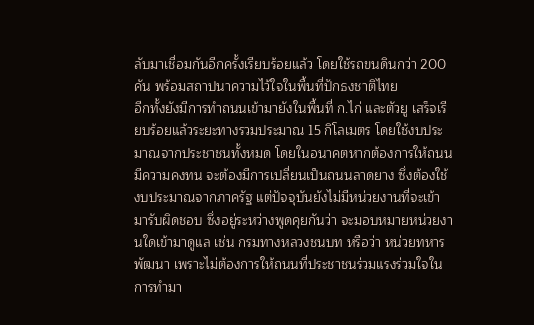ลับมาเชื่อมกันอีกครั้งเรียบร้อยแล้ว โดยใช้รถขนดินกว่า 200 คัน พร้อมสถาปนาความไว้ใจในพื้นที่ปักธงชาติไทย
อีกทั้งยังมีการทำถนนเข้ามายังในพื้นที่ ก.ไก่ และตัวยู เสร็จเรียบร้อยแล้วระยะทางรวมประมาณ 15 กิโลเมตร โดยใช้งบประมาณจากประชาชนทั้งหมด โดยในอนาคตหากต้องการให้ถนนมีความคงทน จะต้องมีการเปลี่ยนเป็นถนนลาดยาง ซึ่งต้องใช้งบประมาณจากภาครัฐ แต่ปัจจุบันยังไม่มีหน่วยงานที่จะเข้ามารับผิดชอบ ซึ่งอยู่ระหว่างพูดคุยกันว่า จะมอบหมายหน่วยงานใดเข้ามาดูแล เช่น กรมทางหลวงชนบท หรือว่า หน่วยทหารพัฒนา เพราะไม่ต้องการให้ถนนที่ประชาชนร่วมแรงร่วมใจในการทำมา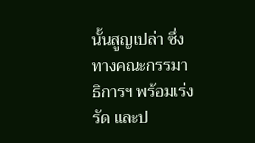นั้นสูญเปล่า ซึ่งทางคณะกรรมาธิการฯ พร้อมเร่งรัด และป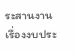ระสานงาน เรื่องงบประ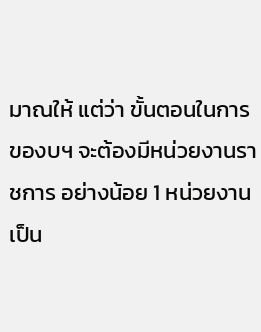มาณให้ แต่ว่า ขั้นตอนในการของบฯ จะต้องมีหน่วยงานราชการ อย่างน้อย 1 หน่วยงาน เป็น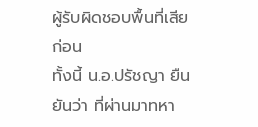ผู้รับผิดชอบพื้นที่เสียก่อน
ทั้งนี้ น.อ.ปรัชญา ยืนยันว่า ที่ผ่านมาทหา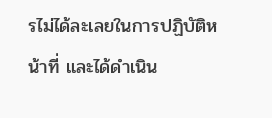รไม่ได้ละเลยในการปฏิบัติหน้าที่ และได้ดำเนิน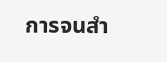การจนสำ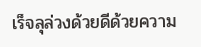เร็จลุล่วงด้วยดีด้วยความ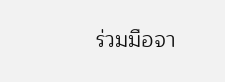ร่วมมือจา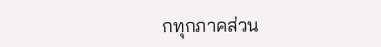กทุกภาคส่วน